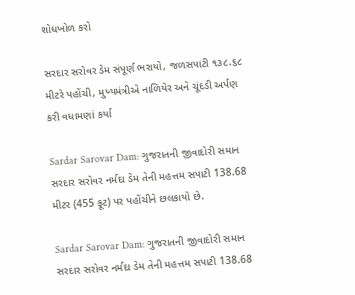શોધખોળ કરો

સરદાર સરોવર ડેમ સંપૂર્ણ ભરાયો, જળસપાટી ૧૩૮.૬૮ મીટરે પહોંચી, મુખ્યમંત્રીએ નાળિયેર અને ચૂંદડી અર્પણ કરી વધામણાં કર્યા

Sardar Sarovar Dam: ગુજરાતની જીવાદોરી સમાન સરદાર સરોવર નર્મદા ડેમ તેની મહત્તમ સપાટી 138.68 મીટર (455 ફૂટ) પર પહોંચીને છલકાયો છે.

Sardar Sarovar Dam: ગુજરાતની જીવાદોરી સમાન સરદાર સરોવર નર્મદા ડેમ તેની મહત્તમ સપાટી 138.68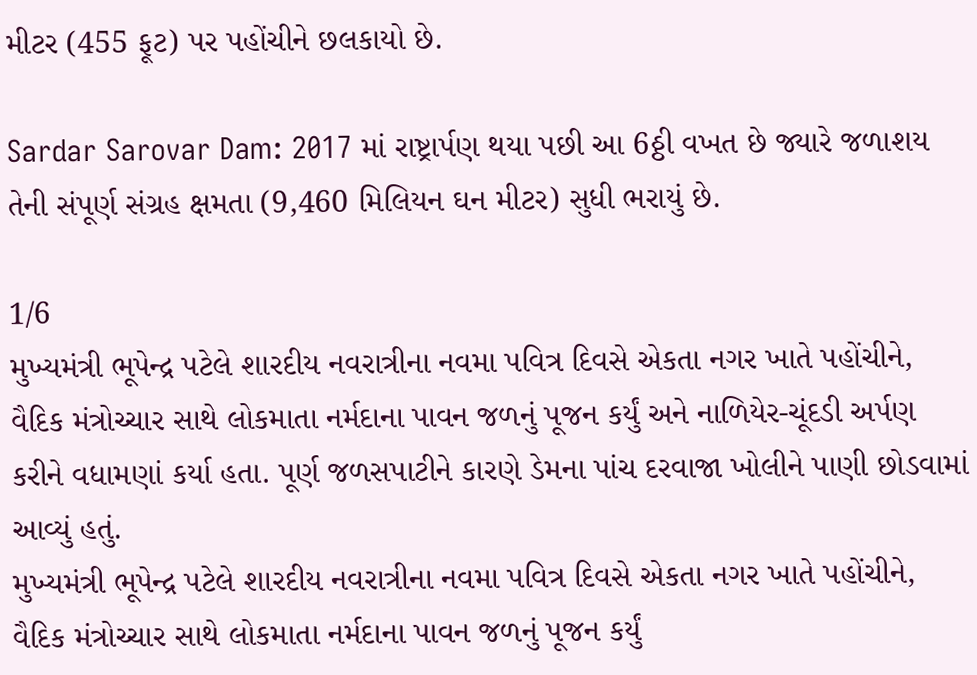મીટર (455 ફૂટ) પર પહોંચીને છલકાયો છે.

Sardar Sarovar Dam: 2017 માં રાષ્ટ્રાર્પણ થયા પછી આ 6ઠ્ઠી વખત છે જ્યારે જળાશય તેની સંપૂર્ણ સંગ્રહ ક્ષમતા (9,460 મિલિયન ઘન મીટર) સુધી ભરાયું છે.

1/6
મુખ્યમંત્રી ભૂપેન્દ્ર પટેલે શારદીય નવરાત્રીના નવમા પવિત્ર દિવસે એકતા નગર ખાતે પહોંચીને, વૈદિક મંત્રોચ્ચાર સાથે લોકમાતા નર્મદાના પાવન જળનું પૂજન કર્યું અને નાળિયેર-ચૂંદડી અર્પણ કરીને વધામણાં કર્યા હતા. પૂર્ણ જળસપાટીને કારણે ડેમના પાંચ દરવાજા ખોલીને પાણી છોડવામાં આવ્યું હતું.
મુખ્યમંત્રી ભૂપેન્દ્ર પટેલે શારદીય નવરાત્રીના નવમા પવિત્ર દિવસે એકતા નગર ખાતે પહોંચીને, વૈદિક મંત્રોચ્ચાર સાથે લોકમાતા નર્મદાના પાવન જળનું પૂજન કર્યું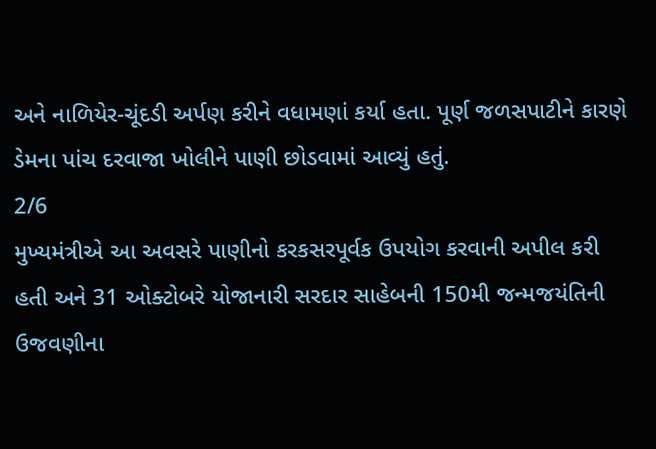અને નાળિયેર-ચૂંદડી અર્પણ કરીને વધામણાં કર્યા હતા. પૂર્ણ જળસપાટીને કારણે ડેમના પાંચ દરવાજા ખોલીને પાણી છોડવામાં આવ્યું હતું.
2/6
મુખ્યમંત્રીએ આ અવસરે પાણીનો કરકસરપૂર્વક ઉપયોગ કરવાની અપીલ કરી હતી અને 31 ઓક્ટોબરે યોજાનારી સરદાર સાહેબની 150મી જન્મજયંતિની ઉજવણીના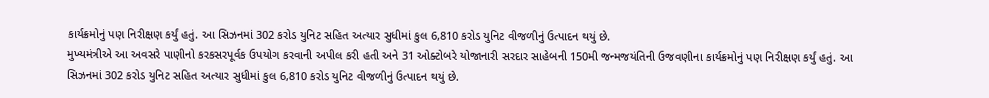કાર્યક્રમોનું પણ નિરીક્ષણ કર્યું હતું. આ સિઝનમાં 302 કરોડ યુનિટ સહિત અત્યાર સુધીમાં કુલ 6,810 કરોડ યુનિટ વીજળીનું ઉત્પાદન થયું છે.
મુખ્યમંત્રીએ આ અવસરે પાણીનો કરકસરપૂર્વક ઉપયોગ કરવાની અપીલ કરી હતી અને 31 ઓક્ટોબરે યોજાનારી સરદાર સાહેબની 150મી જન્મજયંતિની ઉજવણીના કાર્યક્રમોનું પણ નિરીક્ષણ કર્યું હતું. આ સિઝનમાં 302 કરોડ યુનિટ સહિત અત્યાર સુધીમાં કુલ 6,810 કરોડ યુનિટ વીજળીનું ઉત્પાદન થયું છે.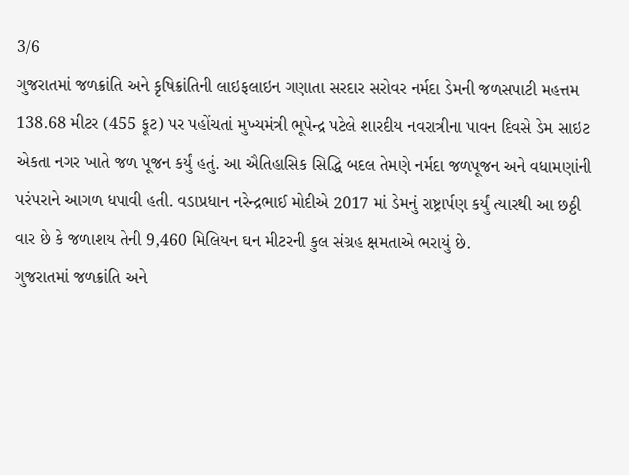3/6
ગુજરાતમાં જળક્રાંતિ અને કૃષિક્રાંતિની લાઇફલાઇન ગણાતા સરદાર સરોવર નર્મદા ડેમની જળસપાટી મહત્તમ 138.68 મીટર (455 ફૂટ) પર પહોંચતાં મુખ્યમંત્રી ભૂપેન્દ્ર પટેલે શારદીય નવરાત્રીના પાવન દિવસે ડેમ સાઇટ એકતા નગર ખાતે જળ પૂજન કર્યું હતું. આ ઐતિહાસિક સિદ્ધિ બદલ તેમણે નર્મદા જળપૂજન અને વધામણાંની પરંપરાને આગળ ધપાવી હતી. વડાપ્રધાન નરેન્દ્રભાઈ મોદીએ 2017 માં ડેમનું રાષ્ટ્રાર્પણ કર્યું ત્યારથી આ છઠ્ઠી વાર છે કે જળાશય તેની 9,460 મિલિયન ઘન મીટરની કુલ સંગ્રહ ક્ષમતાએ ભરાયું છે.
ગુજરાતમાં જળક્રાંતિ અને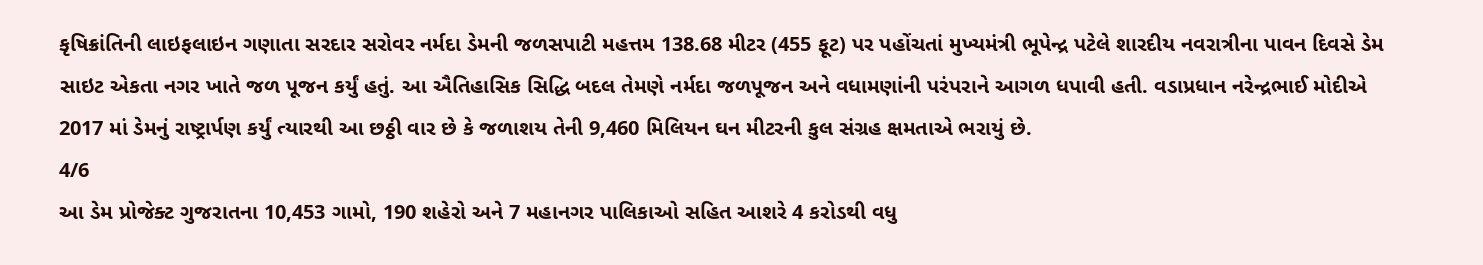કૃષિક્રાંતિની લાઇફલાઇન ગણાતા સરદાર સરોવર નર્મદા ડેમની જળસપાટી મહત્તમ 138.68 મીટર (455 ફૂટ) પર પહોંચતાં મુખ્યમંત્રી ભૂપેન્દ્ર પટેલે શારદીય નવરાત્રીના પાવન દિવસે ડેમ સાઇટ એકતા નગર ખાતે જળ પૂજન કર્યું હતું. આ ઐતિહાસિક સિદ્ધિ બદલ તેમણે નર્મદા જળપૂજન અને વધામણાંની પરંપરાને આગળ ધપાવી હતી. વડાપ્રધાન નરેન્દ્રભાઈ મોદીએ 2017 માં ડેમનું રાષ્ટ્રાર્પણ કર્યું ત્યારથી આ છઠ્ઠી વાર છે કે જળાશય તેની 9,460 મિલિયન ઘન મીટરની કુલ સંગ્રહ ક્ષમતાએ ભરાયું છે.
4/6
આ ડેમ પ્રોજેક્ટ ગુજરાતના 10,453 ગામો, 190 શહેરો અને 7 મહાનગર પાલિકાઓ સહિત આશરે 4 કરોડથી વધુ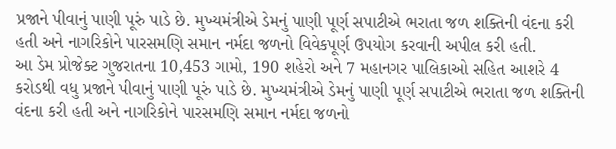પ્રજાને પીવાનું પાણી પૂરું પાડે છે. મુખ્યમંત્રીએ ડેમનું પાણી પૂર્ણ સપાટીએ ભરાતા જળ શક્તિની વંદના કરી હતી અને નાગરિકોને પારસમણિ સમાન નર્મદા જળનો વિવેકપૂર્ણ ઉપયોગ કરવાની અપીલ કરી હતી.
આ ડેમ પ્રોજેક્ટ ગુજરાતના 10,453 ગામો, 190 શહેરો અને 7 મહાનગર પાલિકાઓ સહિત આશરે 4 કરોડથી વધુ પ્રજાને પીવાનું પાણી પૂરું પાડે છે. મુખ્યમંત્રીએ ડેમનું પાણી પૂર્ણ સપાટીએ ભરાતા જળ શક્તિની વંદના કરી હતી અને નાગરિકોને પારસમણિ સમાન નર્મદા જળનો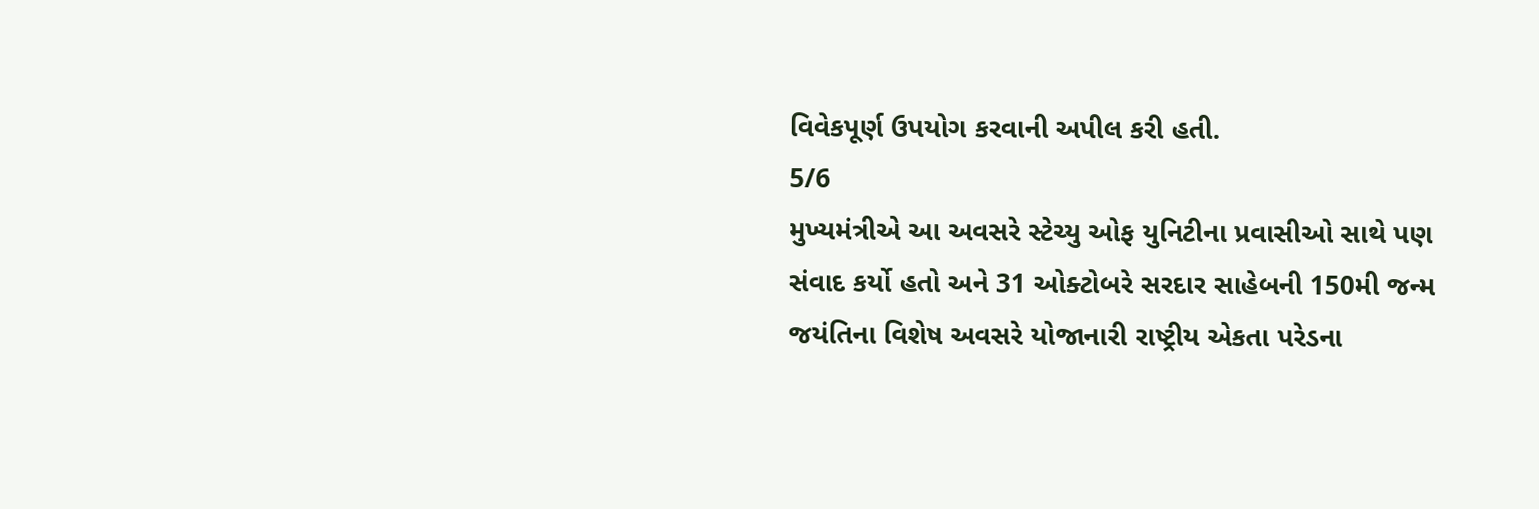વિવેકપૂર્ણ ઉપયોગ કરવાની અપીલ કરી હતી.
5/6
મુખ્યમંત્રીએ આ અવસરે સ્ટેચ્યુ ઓફ યુનિટીના પ્રવાસીઓ સાથે પણ સંવાદ કર્યો હતો અને 31 ઓક્ટોબરે સરદાર સાહેબની 150મી જન્મ જયંતિના વિશેષ અવસરે યોજાનારી રાષ્ટ્રીય એકતા પરેડના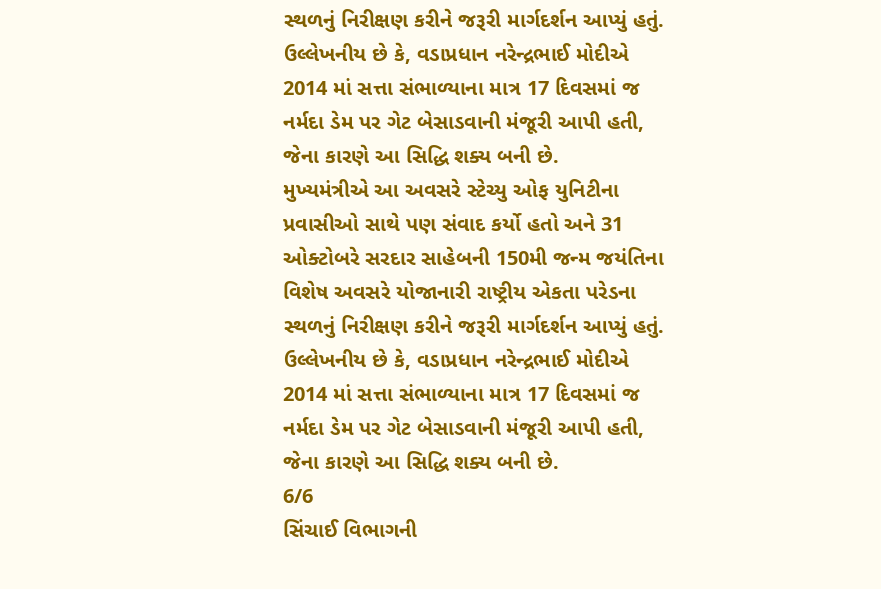સ્થળનું નિરીક્ષણ કરીને જરૂરી માર્ગદર્શન આપ્યું હતું. ઉલ્લેખનીય છે કે, વડાપ્રધાન નરેન્દ્રભાઈ મોદીએ 2014 માં સત્તા સંભાળ્યાના માત્ર 17 દિવસમાં જ નર્મદા ડેમ પર ગેટ બેસાડવાની મંજૂરી આપી હતી, જેના કારણે આ સિદ્ધિ શક્ય બની છે.
મુખ્યમંત્રીએ આ અવસરે સ્ટેચ્યુ ઓફ યુનિટીના પ્રવાસીઓ સાથે પણ સંવાદ કર્યો હતો અને 31 ઓક્ટોબરે સરદાર સાહેબની 150મી જન્મ જયંતિના વિશેષ અવસરે યોજાનારી રાષ્ટ્રીય એકતા પરેડના સ્થળનું નિરીક્ષણ કરીને જરૂરી માર્ગદર્શન આપ્યું હતું. ઉલ્લેખનીય છે કે, વડાપ્રધાન નરેન્દ્રભાઈ મોદીએ 2014 માં સત્તા સંભાળ્યાના માત્ર 17 દિવસમાં જ નર્મદા ડેમ પર ગેટ બેસાડવાની મંજૂરી આપી હતી, જેના કારણે આ સિદ્ધિ શક્ય બની છે.
6/6
સિંચાઈ વિભાગની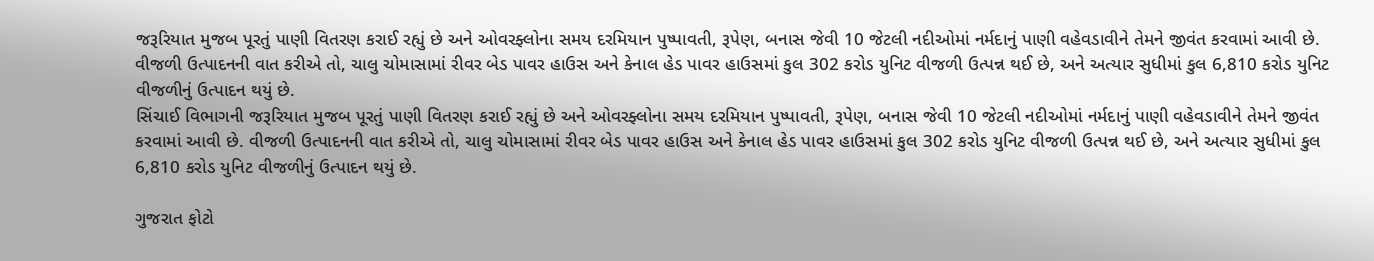જરૂરિયાત મુજબ પૂરતું પાણી વિતરણ કરાઈ રહ્યું છે અને ઓવરફ્લોના સમય દરમિયાન પુષ્પાવતી, રૂપેણ, બનાસ જેવી 10 જેટલી નદીઓમાં નર્મદાનું પાણી વહેવડાવીને તેમને જીવંત કરવામાં આવી છે. વીજળી ઉત્પાદનની વાત કરીએ તો, ચાલુ ચોમાસામાં રીવર બેડ પાવર હાઉસ અને કેનાલ હેડ પાવર હાઉસમાં કુલ 302 કરોડ યુનિટ વીજળી ઉત્પન્ન થઈ છે, અને અત્યાર સુધીમાં કુલ 6,810 કરોડ યુનિટ વીજળીનું ઉત્પાદન થયું છે.
સિંચાઈ વિભાગની જરૂરિયાત મુજબ પૂરતું પાણી વિતરણ કરાઈ રહ્યું છે અને ઓવરફ્લોના સમય દરમિયાન પુષ્પાવતી, રૂપેણ, બનાસ જેવી 10 જેટલી નદીઓમાં નર્મદાનું પાણી વહેવડાવીને તેમને જીવંત કરવામાં આવી છે. વીજળી ઉત્પાદનની વાત કરીએ તો, ચાલુ ચોમાસામાં રીવર બેડ પાવર હાઉસ અને કેનાલ હેડ પાવર હાઉસમાં કુલ 302 કરોડ યુનિટ વીજળી ઉત્પન્ન થઈ છે, અને અત્યાર સુધીમાં કુલ 6,810 કરોડ યુનિટ વીજળીનું ઉત્પાદન થયું છે.

ગુજરાત ફોટો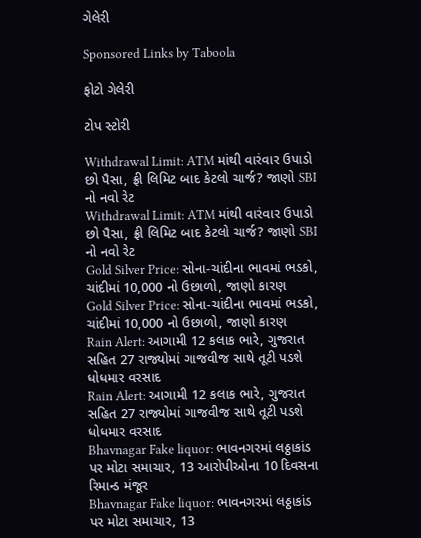ગેલેરી

Sponsored Links by Taboola

ફોટો ગેલેરી

ટોપ સ્ટોરી

Withdrawal Limit: ATM માંથી વારંવાર ઉપાડો છો પૈસા, ફ્રી લિમિટ બાદ કેટલો ચાર્જ? જાણો SBI નો નવો રેટ
Withdrawal Limit: ATM માંથી વારંવાર ઉપાડો છો પૈસા, ફ્રી લિમિટ બાદ કેટલો ચાર્જ? જાણો SBI નો નવો રેટ
Gold Silver Price: સોના-ચાંદીના ભાવમાં ભડકો, ચાંદીમાં 10,000 નો ઉછાળો, જાણો કારણ
Gold Silver Price: સોના-ચાંદીના ભાવમાં ભડકો, ચાંદીમાં 10,000 નો ઉછાળો, જાણો કારણ
Rain Alert: આગામી 12 કલાક ભારે, ગુજરાત સહિત 27 રાજ્યોમાં ગાજવીજ સાથે તૂટી પડશે ધોધમાર વરસાદ
Rain Alert: આગામી 12 કલાક ભારે, ગુજરાત સહિત 27 રાજ્યોમાં ગાજવીજ સાથે તૂટી પડશે ધોધમાર વરસાદ
Bhavnagar Fake liquor: ભાવનગરમાં લઠ્ઠાકાંડ પર મોટા સમાચાર, 13 આરોપીઓના 10 દિવસના રિમાન્ડ મંજૂર
Bhavnagar Fake liquor: ભાવનગરમાં લઠ્ઠાકાંડ પર મોટા સમાચાર, 13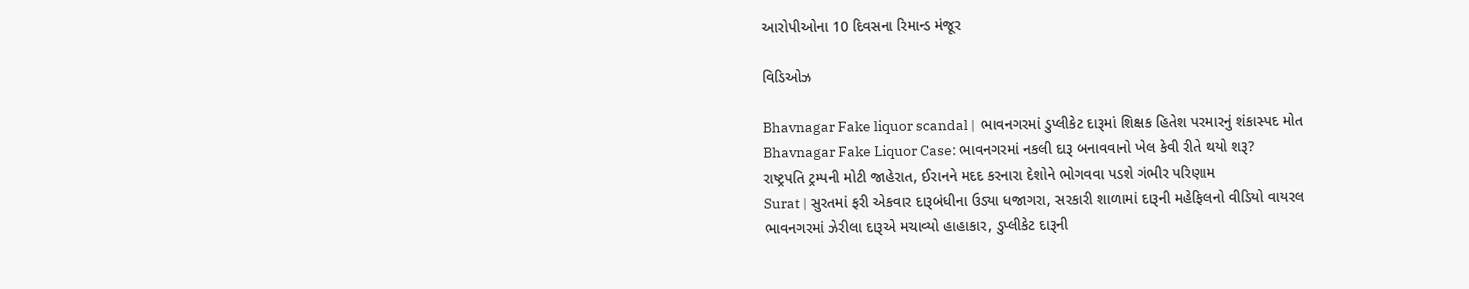આરોપીઓના 10 દિવસના રિમાન્ડ મંજૂર

વિડિઓઝ

Bhavnagar Fake liquor scandal |  ભાવનગરમાં ડુપ્લીકેટ દારૂમાં શિક્ષક હિતેશ પરમારનું શંકાસ્પદ મોત
Bhavnagar Fake Liquor Case: ભાવનગરમાં નકલી દારૂ બનાવવાનો ખેલ કેવી રીતે થયો શરૂ?
રાષ્ટ્રપતિ ટ્રમ્પની મોટી જાહેરાત, ઈરાનને મદદ કરનારા દેશોને ભોગવવા પડશે ગંભીર પરિણામ
Surat | સુરતમાં ફરી એકવાર દારૂબંધીના ઉડ્યા ધજાગરા, સરકારી શાળામાં દારૂની મહેફિલનો વીડિયો વાયરલ
ભાવનગરમાં ઝેરીલા દારૂએ મચાવ્યો હાહાકાર, ડુપ્લીકેટ દારૂની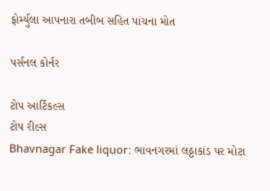ફોર્મ્યુલા આપનારા તબીબ સહિત પાંચના મોત

પર્સનલ કોર્નર

ટોપ આર્ટિકલ્સ
ટોપ રીલ્સ
Bhavnagar Fake liquor: ભાવનગરમાં લઠ્ઠાકાંડ પર મોટા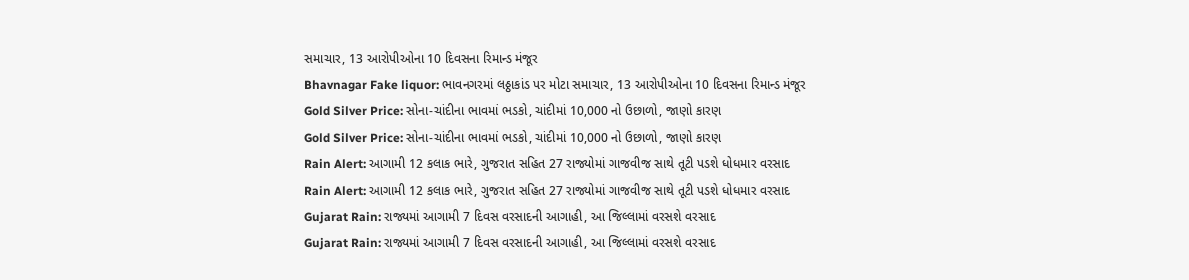સમાચાર, 13 આરોપીઓના 10 દિવસના રિમાન્ડ મંજૂર
Bhavnagar Fake liquor: ભાવનગરમાં લઠ્ઠાકાંડ પર મોટા સમાચાર, 13 આરોપીઓના 10 દિવસના રિમાન્ડ મંજૂર
Gold Silver Price: સોના-ચાંદીના ભાવમાં ભડકો, ચાંદીમાં 10,000 નો ઉછાળો, જાણો કારણ
Gold Silver Price: સોના-ચાંદીના ભાવમાં ભડકો, ચાંદીમાં 10,000 નો ઉછાળો, જાણો કારણ
Rain Alert: આગામી 12 કલાક ભારે, ગુજરાત સહિત 27 રાજ્યોમાં ગાજવીજ સાથે તૂટી પડશે ધોધમાર વરસાદ
Rain Alert: આગામી 12 કલાક ભારે, ગુજરાત સહિત 27 રાજ્યોમાં ગાજવીજ સાથે તૂટી પડશે ધોધમાર વરસાદ
Gujarat Rain: રાજ્યમાં આગામી 7 દિવસ વરસાદની આગાહી, આ જિલ્લામાં વરસશે વરસાદ
Gujarat Rain: રાજ્યમાં આગામી 7 દિવસ વરસાદની આગાહી, આ જિલ્લામાં વરસશે વરસાદ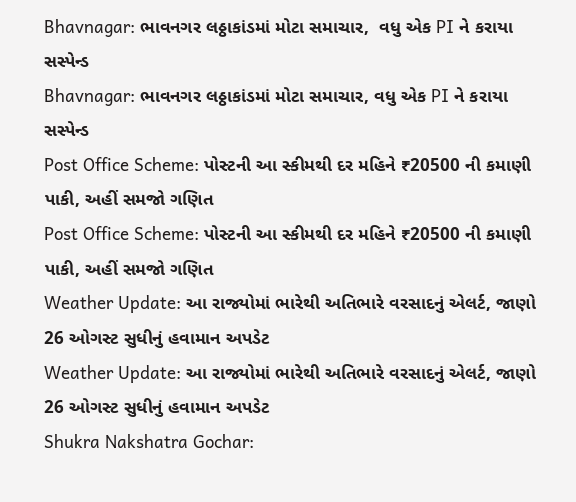Bhavnagar: ભાવનગર લઠ્ઠાકાંડમાં મોટા સમાચાર,  વધુ એક PI ને કરાયા સસ્પેન્ડ
Bhavnagar: ભાવનગર લઠ્ઠાકાંડમાં મોટા સમાચાર, વધુ એક PI ને કરાયા સસ્પેન્ડ
Post Office Scheme: પોસ્ટની આ સ્કીમથી દર મહિને ₹20500 ની કમાણી પાકી, અહીં સમજો ગણિત
Post Office Scheme: પોસ્ટની આ સ્કીમથી દર મહિને ₹20500 ની કમાણી પાકી, અહીં સમજો ગણિત
Weather Update: આ રાજ્યોમાં ભારેથી અતિભારે વરસાદનું એલર્ટ, જાણો 26 ઓગસ્ટ સુધીનું હવામાન અપડેટ
Weather Update: આ રાજ્યોમાં ભારેથી અતિભારે વરસાદનું એલર્ટ, જાણો 26 ઓગસ્ટ સુધીનું હવામાન અપડેટ
Shukra Nakshatra Gochar: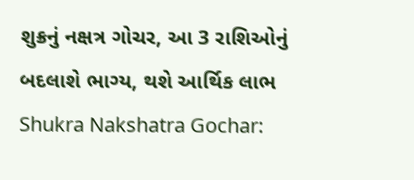શુક્રનું નક્ષત્ર ગોચર, આ 3 રાશિઓનું બદલાશે ભાગ્ય, થશે આર્થિક લાભ
Shukra Nakshatra Gochar: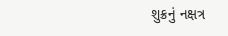શુક્રનું નક્ષત્ર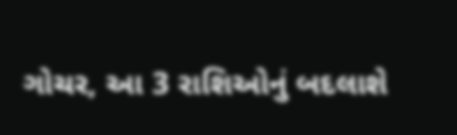ગોચર, આ 3 રાશિઓનું બદલાશે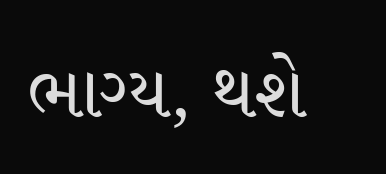ભાગ્ય, થશે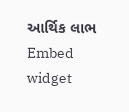આર્થિક લાભ
Embed widget